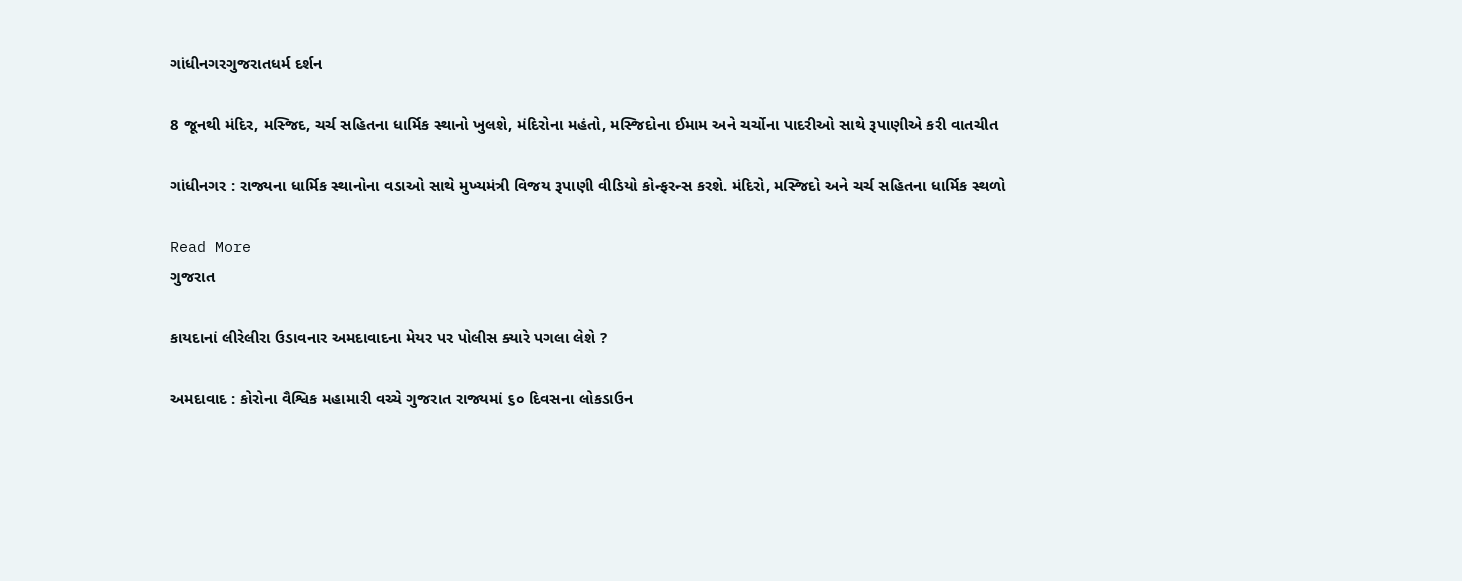ગાંધીનગરગુજરાતધર્મ દર્શન

8 જૂનથી મંદિર, મસ્જિદ, ચર્ચ સહિતના ધાર્મિક સ્થાનો ખુલશે, મંદિરોના મહંતો, મસ્જિદોના ઈમામ અને ચર્ચોના પાદરીઓ સાથે રૂપાણીએ કરી વાતચીત

ગાંધીનગર : રાજ્યના ધાર્મિક સ્થાનોના વડાઓ સાથે મુખ્યમંત્રી વિજય રૂપાણી વીડિયો કોન્ફરન્સ કરશે. મંદિરો, મસ્જિદો અને ચર્ચ સહિતના ધાર્મિક સ્થળો

Read More
ગુજરાત

કાયદાનાં લીરેલીરા ઉડાવનાર અમદાવાદના મેયર પર પોલીસ ક્યારે પગલા લેશે ?

અમદાવાદ : કોરોના વૈશ્વિક મહામારી વચ્ચે ગુજરાત રાજ્યમાં ૬૦ દિવસના લોકડાઉન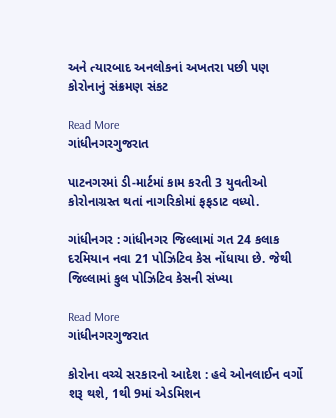અને ત્યારબાદ અનલોકનાં અખતરા પછી પણ કોરોનાનું સંક્રમણ સંકટ

Read More
ગાંધીનગરગુજરાત

પાટનગરમાં ડી-માર્ટમાં કામ કરતી 3 યુવતીઓ કોરોનાગ્રસ્ત થતાં નાગરિકોમાં ફફડાટ વધ્યો.

ગાંધીનગર : ગાંધીનગર જિલ્લામાં ગત 24 કલાક દરમિયાન નવા 21 પોઝિટિવ કેસ નોંધાયા છે. જેથી જિલ્લામાં કુલ પોઝિટિવ કેસની સંખ્યા

Read More
ગાંધીનગરગુજરાત

કોરોના વચ્ચે સરકારનો આદેશ : હવે ઓનલાઈન વર્ગો શરૂ થશે, 1થી 9માં એડમિશન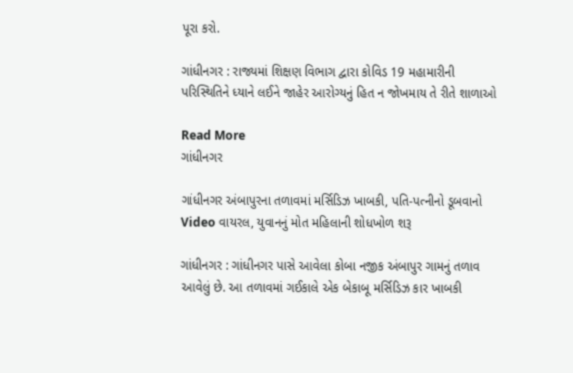પૂરા કરો.

ગાંધીનગર : રાજ્યમાં શિક્ષણ વિભાગ દ્વારા કોવિડ 19 મહામારીની પરિસ્થિતિને ધ્યાને લઈને જાહેર આરોગ્યનું હિત ન જોખમાય તે રીતે શાળાઓ

Read More
ગાંધીનગર

ગાંધીનગર અંબાપુરના તળાવમાં મર્સિડિઝ ખાબકી, પતિ-પત્નીનો ડૂબવાનો Video વાયરલ, યુવાનનું મોત મહિલાની શોધખોળ શરૂ

ગાંધીનગર : ગાંધીનગર પાસે આવેલા કોબા નજીક અંબાપુર ગામનું તળાવ આવેલું છે. આ તળાવમાં ગઈકાલે એક બેકાબૂ મર્સિડિઝ કાર ખાબકી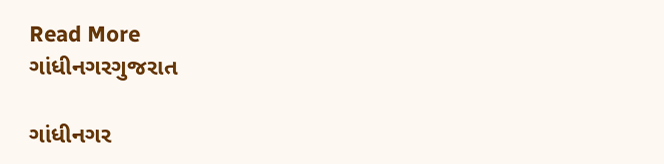Read More
ગાંધીનગરગુજરાત

ગાંધીનગર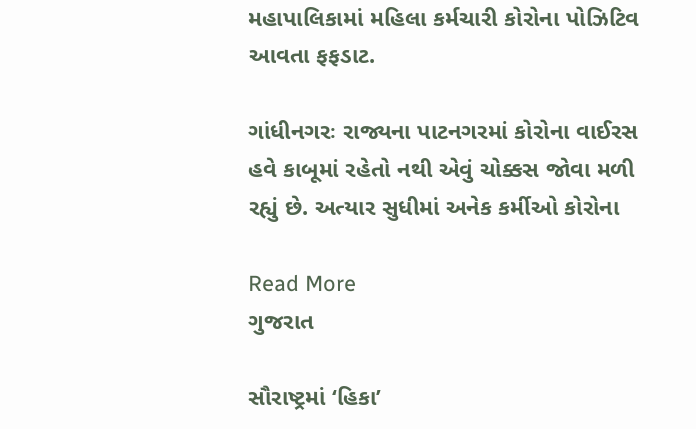મહાપાલિકામાં મહિલા કર્મચારી કોરોના પોઝિટિવ આવતા ફફડાટ.

ગાંધીનગરઃ રાજ્યના પાટનગરમાં કોરોના વાઈરસ હવે કાબૂમાં રહેતો નથી એવું ચોક્કસ જોવા મળી રહ્યું છે. અત્યાર સુધીમાં અનેક કર્મીઓ કોરોના

Read More
ગુજરાત

સૌરાષ્ટ્રમાં ‘હિકા’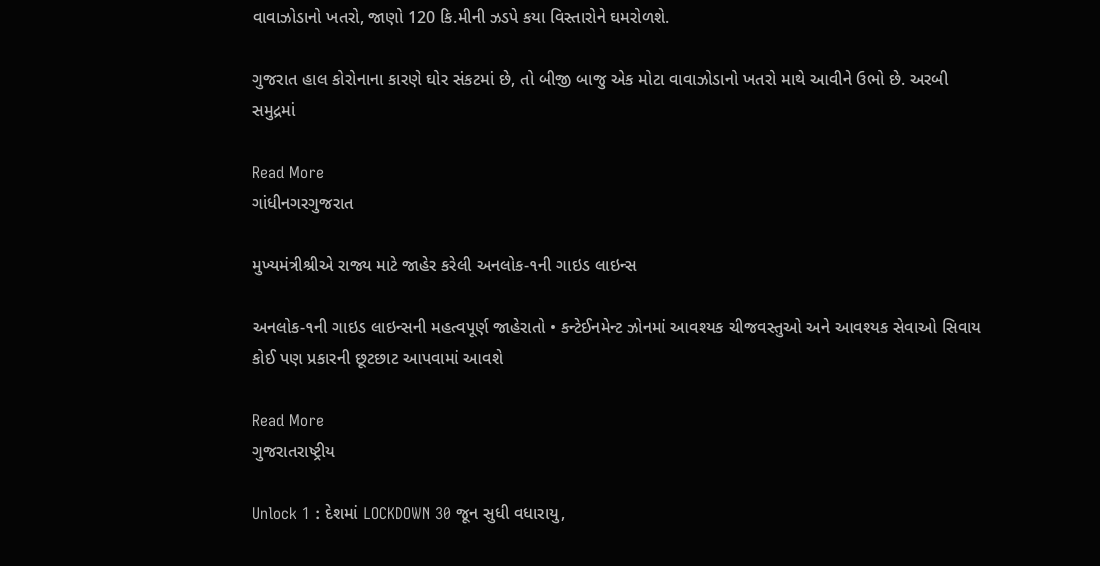વાવાઝોડાનો ખતરો, જાણો 120 કિ.મીની ઝડપે કયા વિસ્તારોને ઘમરોળશે.

ગુજરાત હાલ કોરોનાના કારણે ઘોર સંકટમાં છે, તો બીજી બાજુ એક મોટા વાવાઝોડાનો ખતરો માથે આવીને ઉભો છે. અરબી સમુદ્રમાં

Read More
ગાંધીનગરગુજરાત

મુખ્યમંત્રીશ્રીએ રાજ્ય માટે જાહેર કરેલી અનલોક-૧ની ગાઇડ લાઇન્સ

અનલોક-૧ની ગાઇડ લાઇન્સની મહત્વપૂર્ણ જાહેરાતો • કન્ટેઈનમેન્ટ ઝોનમાં આવશ્યક ચીજવસ્તુઓ અને આવશ્યક સેવાઓ સિવાય કોઈ પણ પ્રકારની છૂટછાટ આપવામાં આવશે

Read More
ગુજરાતરાષ્ટ્રીય

Unlock 1 : દેશમાં LOCKDOWN 30 જૂન સુધી વધારાયુ,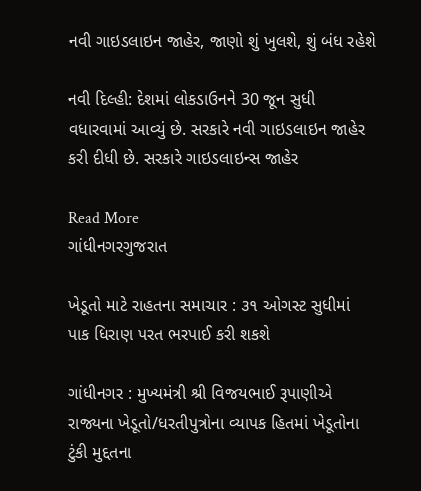નવી ગાઇડલાઇન જાહેર, જાણો શું ખુલશે, શું બંધ રહેશે

નવી દિલ્હી: દેશમાં લોકડાઉનને 30 જૂન સુધી વધારવામાં આવ્યું છે. સરકારે નવી ગાઇડલાઇન જાહેર કરી દીધી છે. સરકારે ગાઇડલાઇન્સ જાહેર

Read More
ગાંધીનગરગુજરાત

ખેડૂતો માટે રાહતના સમાચાર : ૩૧ ઓગસ્ટ સુધીમાં પાક ધિરાણ પરત ભરપાઈ કરી શકશે

ગાંધીનગર : મુખ્યમંત્રી શ્રી વિજયભાઈ રૂપાણીએ રાજ્યના ખેડૂતો/ધરતીપુત્રોના વ્યાપક હિતમાં ખેડૂતોના ટુંકી મુદ્દતના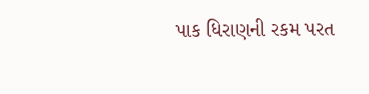પાક ધિરાણની રકમ પરત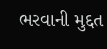ભરવાની મુદ્દત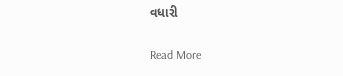વધારી

Read More